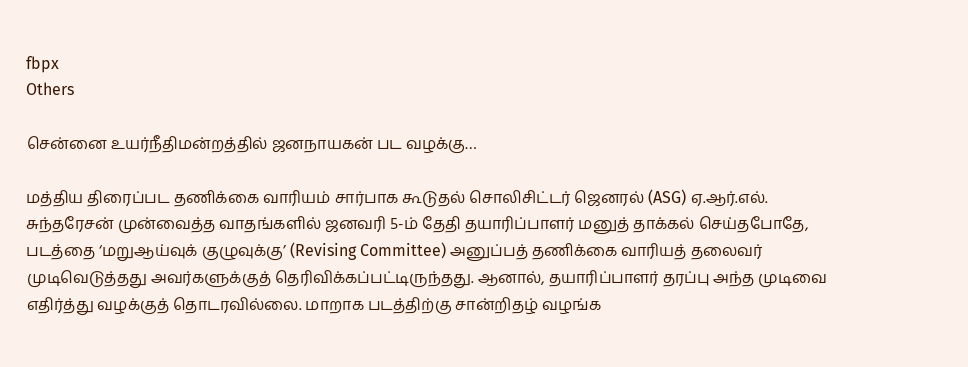fbpx
Others

சென்னை உயர்நீதிமன்றத்தில் ஜனநாயகன் பட வழக்கு…

மத்திய திரைப்பட தணிக்கை வாரியம் சார்பாக கூடுதல் சொலிசிட்டர் ஜெனரல் (ASG) ஏ.ஆர்.எல். சுந்தரேசன் முன்வைத்த வாதங்களில் ஜனவரி 5-ம் தேதி தயாரிப்பாளர் மனுத் தாக்கல் செய்தபோதே, படத்தை ‘மறுஆய்வுக் குழுவுக்கு’ (Revising Committee) அனுப்பத் தணிக்கை வாரியத் தலைவர் முடிவெடுத்தது அவர்களுக்குத் தெரிவிக்கப்பட்டிருந்தது. ஆனால், தயாரிப்பாளர் தரப்பு அந்த முடிவை எதிர்த்து வழக்குத் தொடரவில்லை. மாறாக படத்திற்கு சான்றிதழ் வழங்க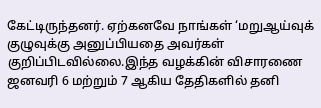கேட்டிருந்தனர். ஏற்கனவே நாங்கள் ‘மறுஆய்வுக் குழுவுக்கு அனுப்பியதை அவர்கள் குறிப்பிடவில்லை.இந்த வழக்கின் விசாரணை ஜனவரி 6 மற்றும் 7 ஆகிய தேதிகளில் தனி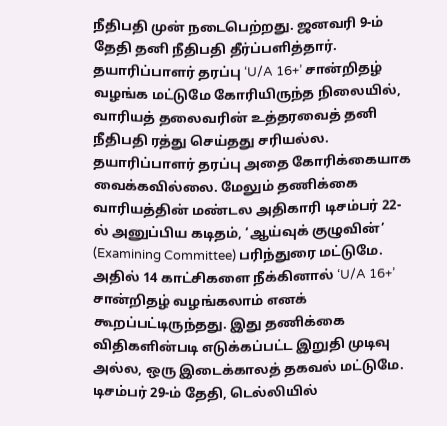நீதிபதி முன் நடைபெற்றது. ஜனவரி 9-ம் தேதி தனி நீதிபதி தீர்ப்பளித்தார். தயாரிப்பாளர் தரப்பு ‘U/A 16+’ சான்றிதழ் வழங்க மட்டுமே கோரியிருந்த நிலையில், வாரியத் தலைவரின் உத்தரவைத் தனி நீதிபதி ரத்து செய்தது சரியல்ல. தயாரிப்பாளர் தரப்பு அதை கோரிக்கையாக வைக்கவில்லை. மேலும் தணிக்கை வாரியத்தின் மண்டல அதிகாரி டிசம்பர் 22-ல் அனுப்பிய கடிதம், ‘ஆய்வுக் குழுவின்’ (Examining Committee) பரிந்துரை மட்டுமே. அதில் 14 காட்சிகளை நீக்கினால் ‘U/A 16+’ சான்றிதழ் வழங்கலாம் எனக் கூறப்பட்டிருந்தது. இது தணிக்கை விதிகளின்படி எடுக்கப்பட்ட இறுதி முடிவு அல்ல, ஒரு இடைக்காலத் தகவல் மட்டுமே. டிசம்பர் 29-ம் தேதி, டெல்லியில்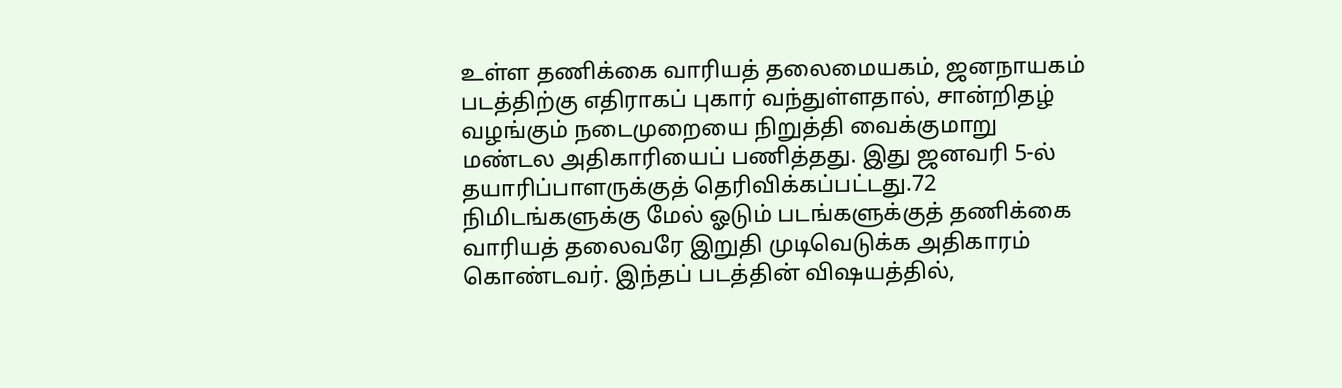உள்ள தணிக்கை வாரியத் தலைமையகம், ஜனநாயகம் படத்திற்கு எதிராகப் புகார் வந்துள்ளதால், சான்றிதழ் வழங்கும் நடைமுறையை நிறுத்தி வைக்குமாறு மண்டல அதிகாரியைப் பணித்தது. இது ஜனவரி 5-ல் தயாரிப்பாளருக்குத் தெரிவிக்கப்பட்டது.72 நிமிடங்களுக்கு மேல் ஓடும் படங்களுக்குத் தணிக்கை வாரியத் தலைவரே இறுதி முடிவெடுக்க அதிகாரம் கொண்டவர். இந்தப் படத்தின் விஷயத்தில்,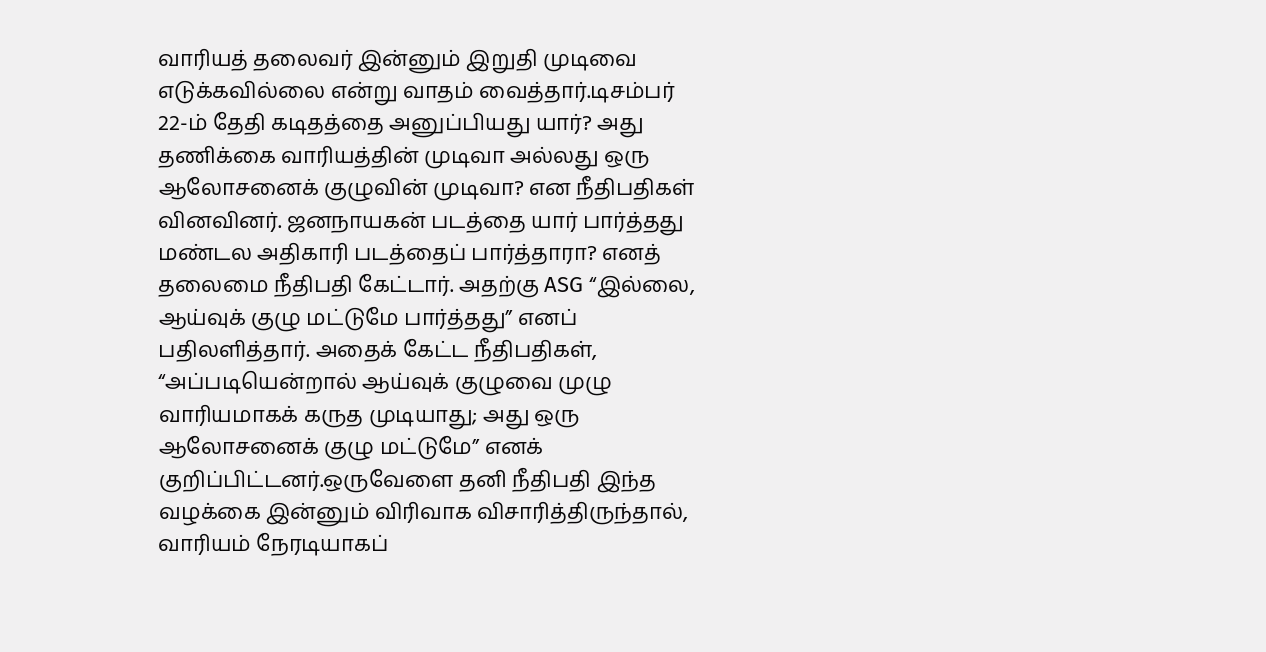வாரியத் தலைவர் இன்னும் இறுதி முடிவை எடுக்கவில்லை என்று வாதம் வைத்தார்.டிசம்பர் 22-ம் தேதி கடிதத்தை அனுப்பியது யார்? அது தணிக்கை வாரியத்தின் முடிவா அல்லது ஒரு ஆலோசனைக் குழுவின் முடிவா? என நீதிபதிகள் வினவினர். ஜனநாயகன் படத்தை யார் பார்த்தது மண்டல அதிகாரி படத்தைப் பார்த்தாரா? எனத் தலைமை நீதிபதி கேட்டார். அதற்கு ASG “இல்லை, ஆய்வுக் குழு மட்டுமே பார்த்தது” எனப் பதிலளித்தார். அதைக் கேட்ட நீதிபதிகள், “அப்படியென்றால் ஆய்வுக் குழுவை முழு வாரியமாகக் கருத முடியாது; அது ஒரு ஆலோசனைக் குழு மட்டுமே” எனக் குறிப்பிட்டனர்.ஒருவேளை தனி நீதிபதி இந்த வழக்கை இன்னும் விரிவாக விசாரித்திருந்தால், வாரியம் நேரடியாகப்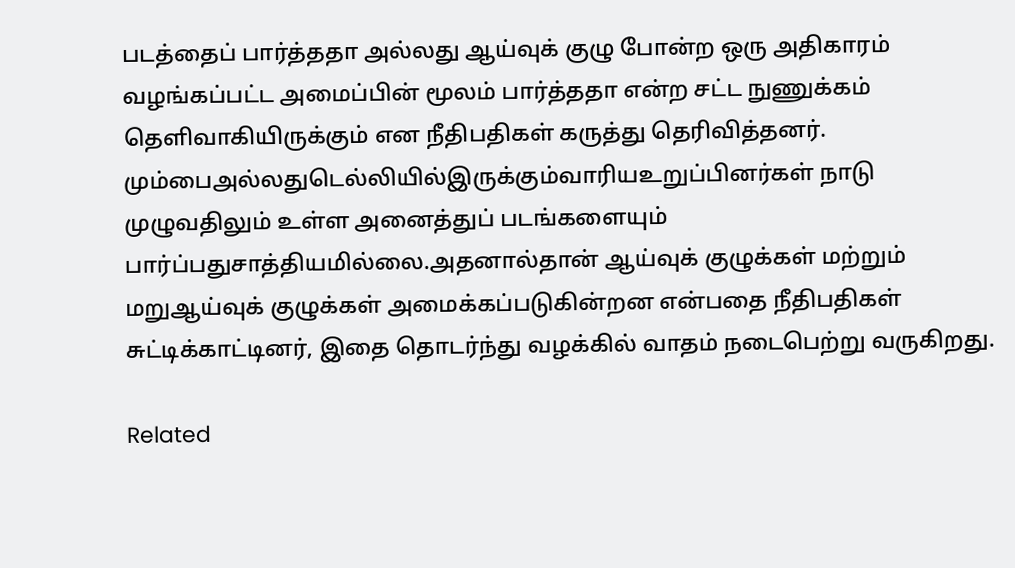படத்தைப் பார்த்ததா அல்லது ஆய்வுக் குழு போன்ற ஒரு அதிகாரம் வழங்கப்பட்ட அமைப்பின் மூலம் பார்த்ததா என்ற சட்ட நுணுக்கம் தெளிவாகியிருக்கும் என நீதிபதிகள் கருத்து தெரிவித்தனர். மும்பைஅல்லதுடெல்லியில்இருக்கும்வாரியஉறுப்பினர்கள் நாடு முழுவதிலும் உள்ள அனைத்துப் படங்களையும் பார்ப்பதுசாத்தியமில்லை.அதனால்தான் ஆய்வுக் குழுக்கள் மற்றும் மறுஆய்வுக் குழுக்கள் அமைக்கப்படுகின்றன என்பதை நீதிபதிகள் சுட்டிக்காட்டினர், இதை தொடர்ந்து வழக்கில் வாதம் நடைபெற்று வருகிறது.

Related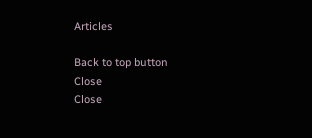Articles

Back to top button
Close
Close